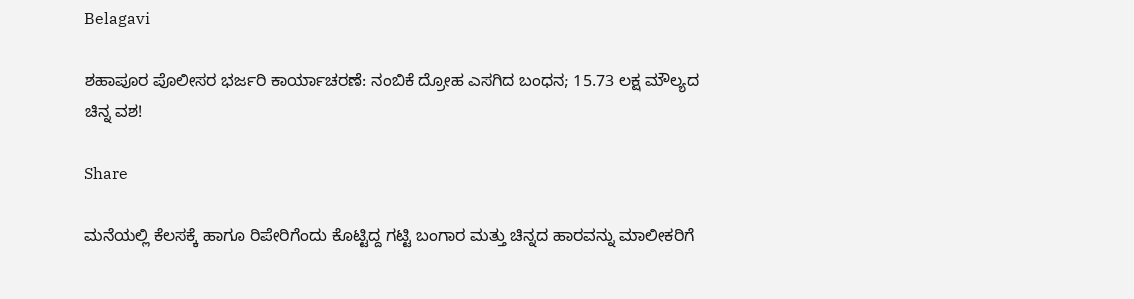Belagavi

ಶಹಾಪೂರ ಪೊಲೀಸರ ಭರ್ಜರಿ ಕಾರ್ಯಾಚರಣೆ: ನಂಬಿಕೆ ದ್ರೋಹ ಎಸಗಿದ ಬಂಧನ; 15.73 ಲಕ್ಷ ಮೌಲ್ಯದ ಚಿನ್ನ ವಶ!

Share

ಮನೆಯಲ್ಲಿ ಕೆಲಸಕ್ಕೆ ಹಾಗೂ ರಿಪೇರಿಗೆಂದು ಕೊಟ್ಟಿದ್ದ ಗಟ್ಟಿ ಬಂಗಾರ ಮತ್ತು ಚಿನ್ನದ ಹಾರವನ್ನು ಮಾಲೀಕರಿಗೆ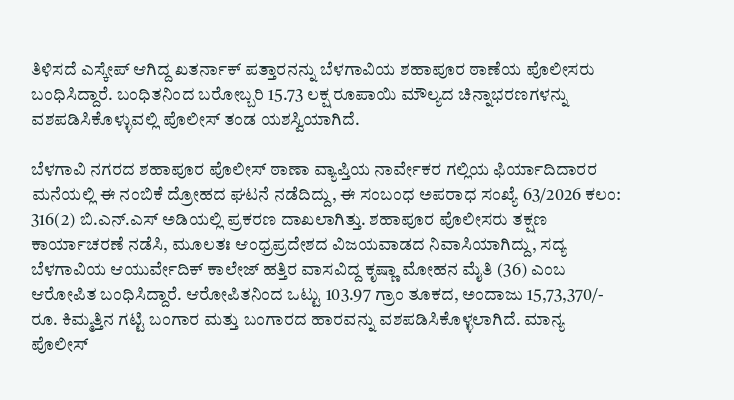ತಿಳಿಸದೆ ಎಸ್ಕೇಪ್ ಆಗಿದ್ದ ಖತರ್ನಾಕ್ ಪತ್ತಾರನನ್ನು ಬೆಳಗಾವಿಯ ಶಹಾಪೂರ ಠಾಣೆಯ ಪೊಲೀಸರು ಬಂಧಿಸಿದ್ದಾರೆ. ಬಂಧಿತನಿಂದ ಬರೋಬ್ಬರಿ 15.73 ಲಕ್ಷ ರೂಪಾಯಿ ಮೌಲ್ಯದ ಚಿನ್ನಾಭರಣಗಳನ್ನು ವಶಪಡಿಸಿಕೊಳ್ಳುವಲ್ಲಿ ಪೊಲೀಸ್ ತಂಡ ಯಶಸ್ವಿಯಾಗಿದೆ.

ಬೆಳಗಾವಿ ನಗರದ ಶಹಾಪೂರ ಪೊಲೀಸ್ ಠಾಣಾ ವ್ಯಾಪ್ತಿಯ ನಾರ್ವೇಕರ ಗಲ್ಲಿಯ ಫಿರ್ಯಾದಿದಾರರ ಮನೆಯಲ್ಲಿ ಈ ನಂಬಿಕೆ ದ್ರೋಹದ ಘಟನೆ ನಡೆದಿದ್ದು, ಈ ಸಂಬಂಧ ಅಪರಾಧ ಸಂಖ್ಯೆ 63/2026 ಕಲಂ: 316(2) ಬಿ.ಎನ್.ಎಸ್ ಅಡಿಯಲ್ಲಿ ಪ್ರಕರಣ ದಾಖಲಾಗಿತ್ತು. ಶಹಾಪೂರ ಪೊಲೀಸರು ತಕ್ಷಣ ಕಾರ್ಯಾಚರಣೆ ನಡೆಸಿ, ಮೂಲತಃ ಆಂಧ್ರಪ್ರದೇಶದ ವಿಜಯವಾಡದ ನಿವಾಸಿಯಾಗಿದ್ದು, ಸದ್ಯ ಬೆಳಗಾವಿಯ ಆಯುರ್ವೇದಿಕ್ ಕಾಲೇಜ್ ಹತ್ತಿರ ವಾಸವಿದ್ದ ಕೃಷ್ಣಾ ಮೋಹನ ಮೈತಿ (36) ಎಂಬ ಆರೋಪಿತ ಬಂಧಿಸಿದ್ದಾರೆ. ಆರೋಪಿತನಿಂದ ಒಟ್ಟು 103.97 ಗ್ರಾಂ ತೂಕದ, ಅಂದಾಜು 15,73,370/- ರೂ. ಕಿಮ್ಮತ್ತಿನ ಗಟ್ಟಿ ಬಂಗಾರ ಮತ್ತು ಬಂಗಾರದ ಹಾರವನ್ನು ವಶಪಡಿಸಿಕೊಳ್ಳಲಾಗಿದೆ. ಮಾನ್ಯ ಪೊಲೀಸ್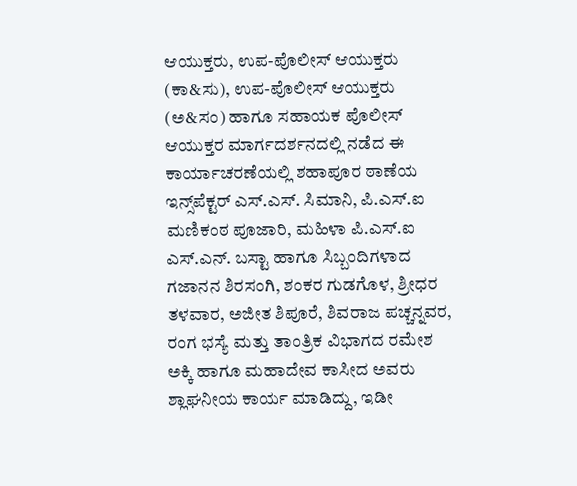ಆಯುಕ್ತರು, ಉಪ-ಪೊಲೀಸ್ ಆಯುಕ್ತರು (ಕಾ&ಸು), ಉಪ-ಪೊಲೀಸ್ ಆಯುಕ್ತರು (ಅ&ಸಂ) ಹಾಗೂ ಸಹಾಯಕ ಪೊಲೀಸ್ ಆಯುಕ್ತರ ಮಾರ್ಗದರ್ಶನದಲ್ಲಿ ನಡೆದ ಈ ಕಾರ್ಯಾಚರಣೆಯಲ್ಲಿ ಶಹಾಪೂರ ಠಾಣೆಯ ಇನ್ಸ್‌ಪೆಕ್ಟರ್ ಎಸ್.ಎಸ್. ಸಿಮಾನಿ, ಪಿ.ಎಸ್.ಐ ಮಣಿಕಂಠ ಪೂಜಾರಿ, ಮಹಿಳಾ ಪಿ.ಎಸ್.ಐ ಎಸ್.ಎನ್. ಬಸ್ಟಾ ಹಾಗೂ ಸಿಬ್ಬಂದಿಗಳಾದ ಗಜಾನನ ಶಿರಸಂಗಿ, ಶಂಕರ ಗುಡಗೊಳ, ಶ್ರೀಧರ ತಳವಾರ, ಅಜೀತ ಶಿಪೂರೆ, ಶಿವರಾಜ ಪಚ್ಚನ್ನವರ, ರಂಗ ಭಸ್ಯೆ ಮತ್ತು ತಾಂತ್ರಿಕ ವಿಭಾಗದ ರಮೇಶ ಅಕ್ಕಿ ಹಾಗೂ ಮಹಾದೇವ ಕಾಸೀದ ಅವರು ಶ್ಲಾಘನೀಯ ಕಾರ್ಯ ಮಾಡಿದ್ದು, ಇಡೀ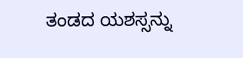ತಂಡದ ಯಶಸ್ಸನ್ನು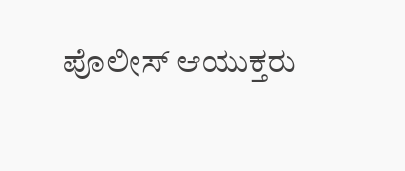ಪೊಲೀಸ್ ಆಯುಕ್ತರು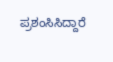ಪ್ರಶಂಸಿಸಿದ್ದಾರೆ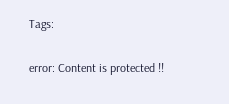Tags:

error: Content is protected !!